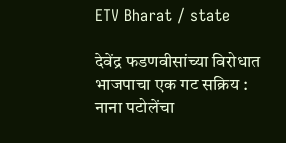ETV Bharat / state

देवेंद्र फडणवीसांच्या विरोधात भाजपाचा एक गट सक्रिय : नाना पटोलेंचा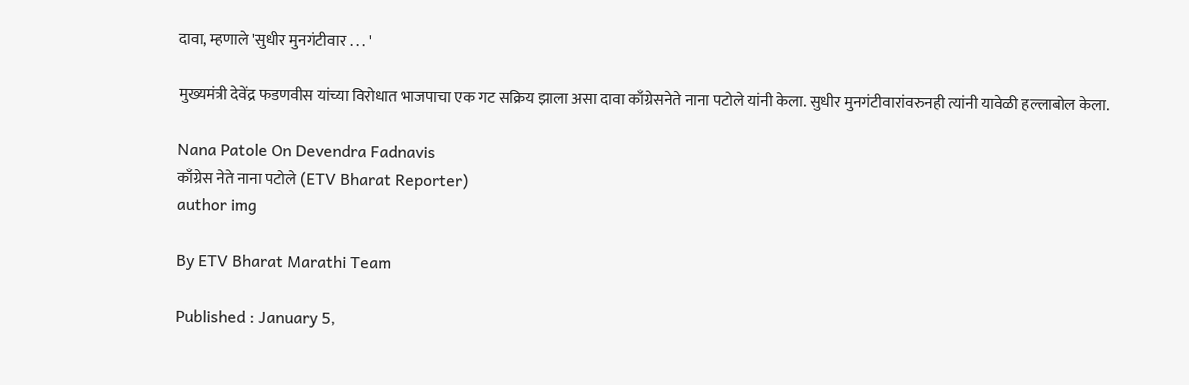दावा, म्हणाले 'सुधीर मुनगंटीवार . . . '

मुख्यमंत्री देवेंद्र फडणवीस यांच्या विरोधात भाजपाचा एक गट सक्रिय झाला असा दावा काँग्रेसनेते नाना पटोले यांनी केला. सुधीर मुनगंटीवारांवरुनही त्यांनी यावेळी हल्लाबोल केला.

Nana Patole On Devendra Fadnavis
काँग्रेस नेते नाना पटोले (ETV Bharat Reporter)
author img

By ETV Bharat Marathi Team

Published : January 5,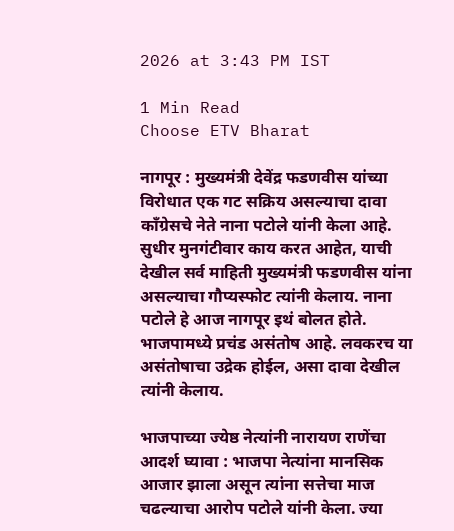2026 at 3:43 PM IST

1 Min Read
Choose ETV Bharat

नागपूर : मुख्यमंत्री देवेंद्र फडणवीस यांच्या विरोधात एक गट सक्रिय असल्याचा दावा काँग्रेसचे नेते नाना पटोले यांनी केला आहे. सुधीर मुनगंटीवार काय करत आहेत, याची देखील सर्व माहिती मुख्यमंत्री फडणवीस यांना असल्याचा गौप्यस्फोट त्यांनी केलाय. नाना पटोले हे आज नागपूर इथं बोलत होते. भाजपामध्ये प्रचंड असंतोष आहे. लवकरच या असंतोषाचा उद्रेक होईल, असा दावा देखील त्यांनी केलाय.

भाजपाच्या ज्येष्ठ नेत्यांनी नारायण राणेंचा आदर्श घ्यावा : भाजपा नेत्यांना मानसिक आजार झाला असून त्यांना सत्तेचा माज चढल्याचा आरोप पटोले यांनी केला. ज्या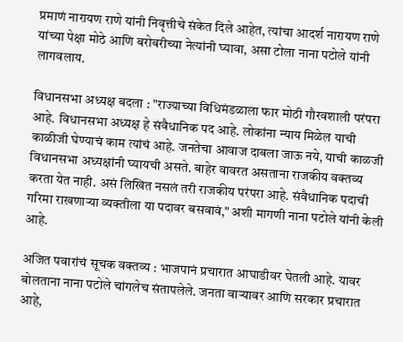प्रमाणं नारायण राणे यांनी निवृत्तीचे संकेत दिले आहेत, त्यांचा आदर्श नारायण राणे यांच्या पेक्षा मोठे आणि बरोबरीच्या नेत्यांनी घ्यावा, असा टोला नाना पटोले यांनी लागवलाय.

विधानसभा अध्यक्ष बदला : "राज्याच्या विधिमंडळाला फार मोठी गौरवशाली परंपरा आहे. विधानसभा अध्यक्ष हे संवैधानिक पद आहे. लोकांना न्याय मिळेल याची काळीजी घेण्याचं काम त्यांचं आहे. जनतेचा आवाज दाबला जाऊ नये, याची काळजी विधानसभा अध्यक्षांनी घ्यायची असते. बाहेर वावरत असताना राजकीय वक्तव्य करता येत नाही. असं लिखित नसलं तरी राजकीय परंपरा आहे. संवैधानिक पदाची गरिमा राखणाऱ्या व्यक्तीला या पदावर बसवावं," अशी मागणी नाना पटोले यांनी केली आहे.

अजित पवारांचं सूचक वक्तव्य : भाजपानं प्रचारात आघाडीवर घेतली आहे. यावर बोलताना नाना पटोले चांगलेच संतापलेले. जनता वाऱ्यावर आणि सरकार प्रचारात आहे,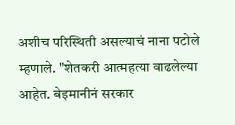अशीच परिस्थिती असल्याचं नाना पटोले म्हणाले. "शेतकरी आत्महत्या वाढलेल्या आहेत. बेइमानीनं सरकार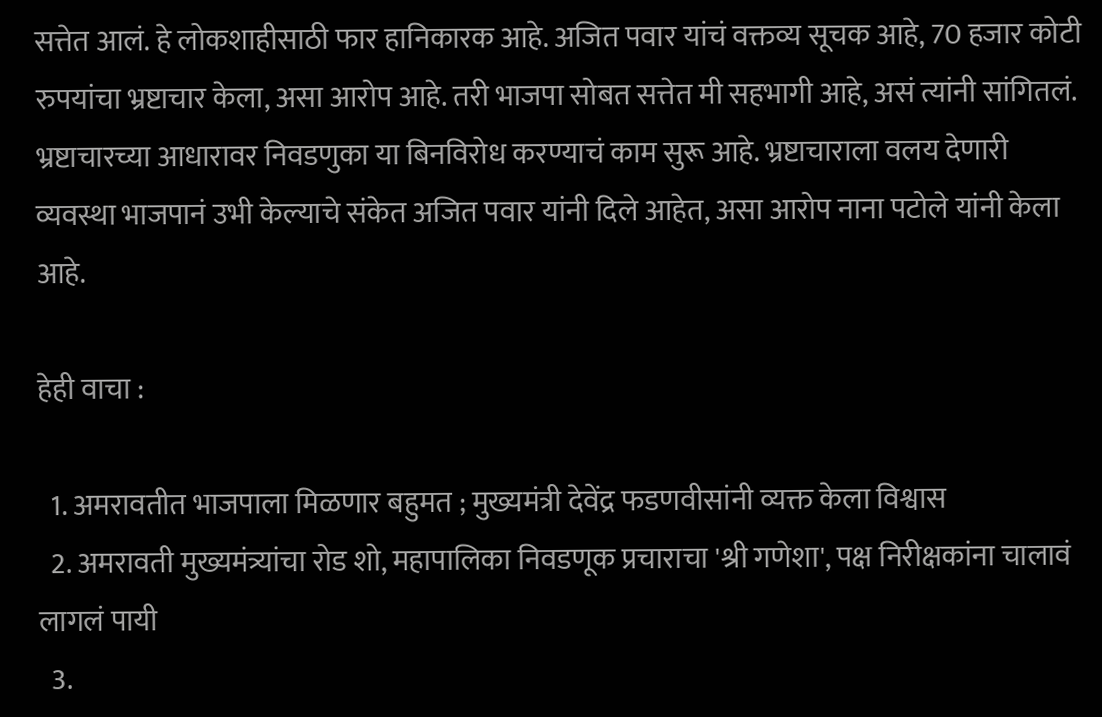सत्तेत आलं. हे लोकशाहीसाठी फार हानिकारक आहे. अजित पवार यांचं वक्तव्य सूचक आहे, 70 हजार कोटी रुपयांचा भ्रष्टाचार केला, असा आरोप आहे. तरी भाजपा सोबत सत्तेत मी सहभागी आहे, असं त्यांनी सांगितलं. भ्रष्टाचारच्या आधारावर निवडणुका या बिनविरोध करण्याचं काम सुरू आहे. भ्रष्टाचाराला वलय देणारी व्यवस्था भाजपानं उभी केल्याचे संकेत अजित पवार यांनी दिले आहेत, असा आरोप नाना पटोले यांनी केला आहे.

हेही वाचा :

  1. अमरावतीत भाजपाला मिळणार बहुमत ; मुख्यमंत्री देवेंद्र फडणवीसांनी व्यक्त केला विश्वास
  2. अमरावती मुख्यमंत्र्यांचा रोड शो, महापालिका निवडणूक प्रचाराचा 'श्री गणेशा', पक्ष निरीक्षकांना चालावं लागलं पायी
  3.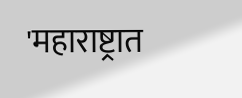'महाराष्ट्रात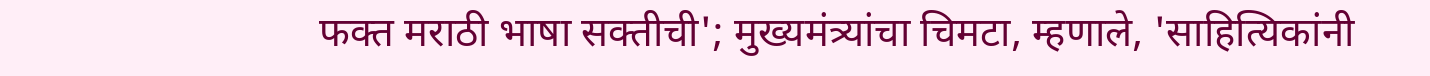फक्त मराठी भाषा सक्तीची'; मुख्यमंत्र्यांचा चिमटा, म्हणाले, 'साहित्यिकांनी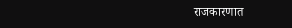राजकारणात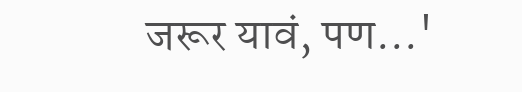जरूर यावं, पण...'